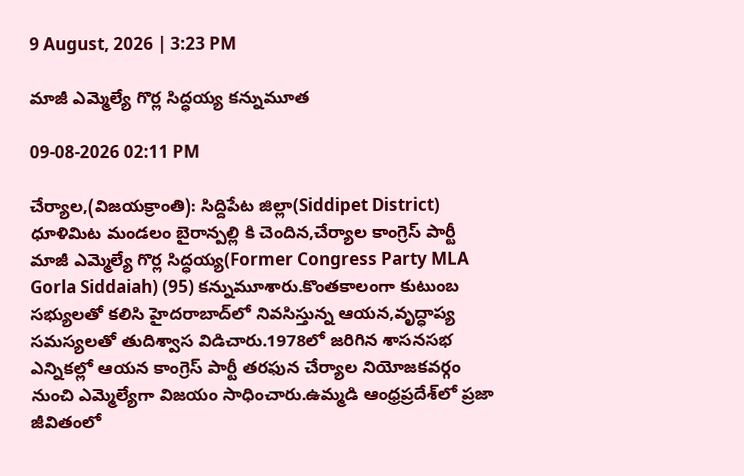9 August, 2026 | 3:23 PM

మాజీ ఎమ్మెల్యే గొర్ల సిద్ధయ్య కన్నుమూత

09-08-2026 02:11 PM

చేర్యాల,(విజయక్రాంతి): సిద్దిపేట జిల్లా(Siddipet District) ధూళిమిట మండలం బైరాన్పల్లి కి చెందిన,చేర్యాల కాంగ్రెస్ పార్టీ మాజీ ఎమ్మెల్యే గొర్ల సిద్ధయ్య(Former Congress Party MLA Gorla Siddaiah) (95) కన్నుమూశారు.కొంతకాలంగా కుటుంబ సభ్యులతో కలిసి హైదరాబాద్‌లో నివసిస్తున్న ఆయన,వృద్ధాప్య సమస్యలతో తుదిశ్వాస విడిచారు.1978లో జరిగిన శాసనసభ ఎన్నికల్లో ఆయన కాంగ్రెస్ పార్టీ తరఫున చేర్యాల నియోజకవర్గం నుంచి ఎమ్మెల్యేగా విజయం సాధించారు.ఉమ్మడి ఆంధ్రప్రదేశ్‌లో ప్రజా జీవితంలో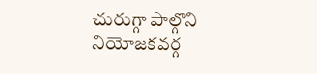చురుగ్గా పాల్గొని నియోజకవర్గ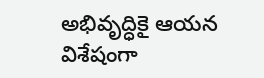అభివృద్ధికై ఆయన విశేషంగా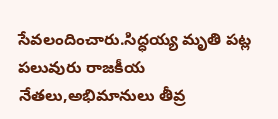సేవలందించారు.సిద్ధయ్య మృతి పట్ల పలువురు రాజకీయ నేతలు,అభిమానులు తీవ్ర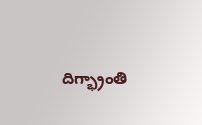దిగ్భ్రాంతి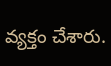వ్యక్తం చేశారు.